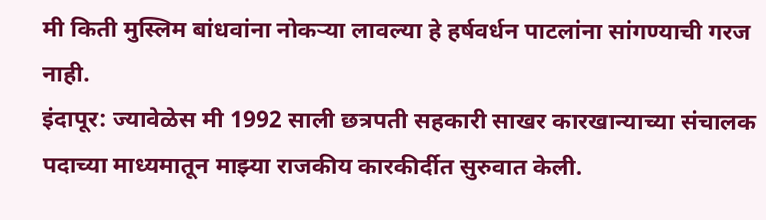मी किती मुस्लिम बांधवांना नोकऱ्या लावल्या हे हर्षवर्धन पाटलांना सांगण्याची गरज नाही.
इंदापूर: ज्यावेळेस मी 1992 साली छत्रपती सहकारी साखर कारखान्याच्या संचालक पदाच्या माध्यमातून माझ्या राजकीय कारकीर्दीत सुरुवात केली.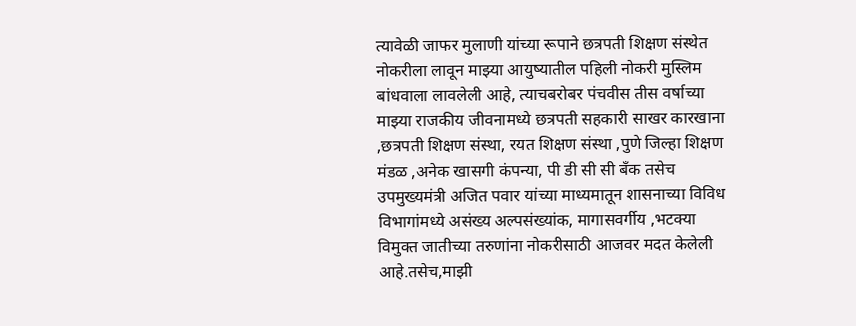त्यावेळी जाफर मुलाणी यांच्या रूपाने छत्रपती शिक्षण संस्थेत नोकरीला लावून माझ्या आयुष्यातील पहिली नोकरी मुस्लिम बांधवाला लावलेली आहे, त्याचबरोबर पंचवीस तीस वर्षाच्या माझ्या राजकीय जीवनामध्ये छत्रपती सहकारी साखर कारखाना ,छत्रपती शिक्षण संस्था, रयत शिक्षण संस्था ,पुणे जिल्हा शिक्षण मंडळ ,अनेक खासगी कंपन्या, पी डी सी सी बँक तसेच उपमुख्यमंत्री अजित पवार यांच्या माध्यमातून शासनाच्या विविध विभागांमध्ये असंख्य अल्पसंख्यांक, मागासवर्गीय ,भटक्या विमुक्त जातीच्या तरुणांना नोकरीसाठी आजवर मदत केलेली आहे.तसेच,माझी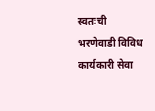स्वतःची भरणेवाडी विविध कार्यकारी सेवा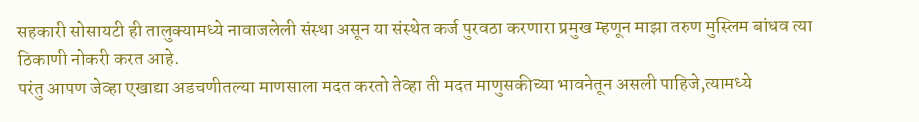सहकारी सोसायटी ही तालुक्यामध्ये नावाजलेली संस्था असून या संस्थेत कर्ज पुरवठा करणारा प्रमुख म्हणून माझा तरुण मुस्लिम बांधव त्या ठिकाणी नोकरी करत आहे.
परंतु आपण जेव्हा एखाद्या अडचणीतल्या माणसाला मदत करतो तेव्हा ती मदत माणुसकीच्या भावनेतून असली पाहिजे,त्यामध्ये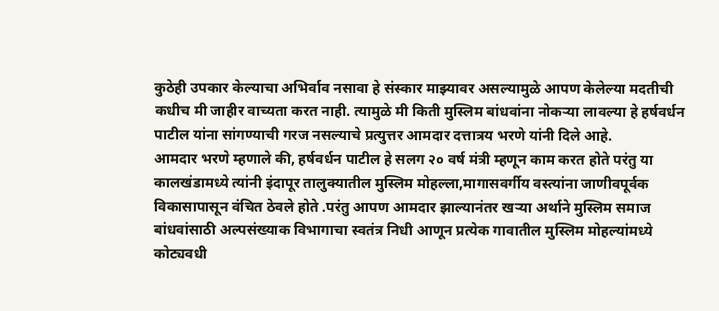कुठेही उपकार केल्याचा अभिर्वाव नसावा हे संस्कार माझ्यावर असल्यामुळे आपण केलेल्या मदतीची कधीच मी जाहीर वाच्यता करत नाही. त्यामुळे मी किती मुस्लिम बांधवांना नोकऱ्या लावल्या हे हर्षवर्धन पाटील यांना सांगण्याची गरज नसल्याचे प्रत्युत्तर आमदार दत्तात्रय भरणे यांनी दिले आहे.
आमदार भरणे म्हणाले की, हर्षवर्धन पाटील हे सलग २० वर्ष मंत्री म्हणून काम करत होते परंतु या कालखंडामध्ये त्यांनी इंदापूर तालुक्यातील मुस्लिम मोहल्ला,मागासवर्गीय वस्त्यांना जाणीवपूर्वक विकासापासून वंचित ठेवले होते .परंतु आपण आमदार झाल्यानंतर खऱ्या अर्थाने मुस्लिम समाज बांधवांसाठी अल्पसंख्याक विभागाचा स्वतंत्र निधी आणून प्रत्येक गावातील मुस्लिम मोहल्यांमध्ये कोट्यवधी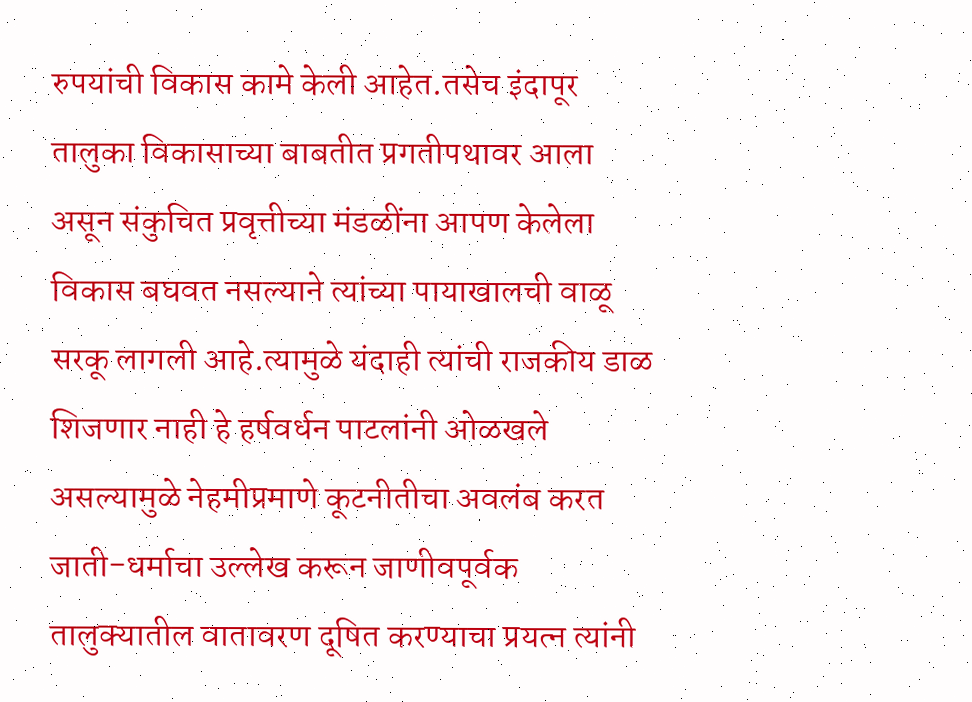रुपयांची विकास कामे केली आहेत.तसेच इंदापूर तालुका विकासाच्या बाबतीत प्रगतीपथावर आला असून संकुचित प्रवृत्तीच्या मंडळींना आपण केलेला विकास बघवत नसल्याने त्यांच्या पायाखालची वाळू सरकू लागली आहे.त्यामुळे यंदाही त्यांची राजकीय डाळ शिजणार नाही हे हर्षवर्धन पाटलांनी ओळखले असल्यामुळे नेहमीप्रमाणे कूटनीतीचा अवलंब करत जाती-धर्माचा उल्लेख करून जाणीवपूर्वक तालुक्यातील वातावरण दूषित करण्याचा प्रयत्न त्यांनी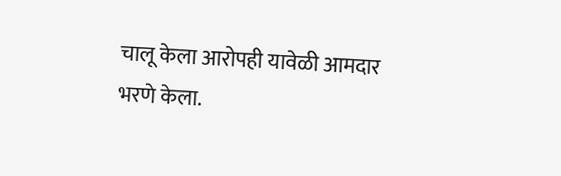चालू केला आरोपही यावेळी आमदार भरणे केला.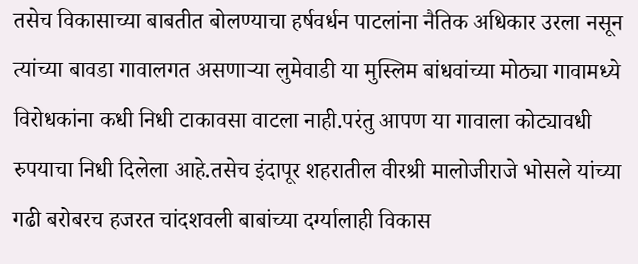तसेच विकासाच्या बाबतीत बोलण्याचा हर्षवर्धन पाटलांना नैतिक अधिकार उरला नसून त्यांच्या बावडा गावालगत असणाऱ्या लुमेवाडी या मुस्लिम बांधवांच्या मोठ्या गावामध्ये विरोधकांना कधी निधी टाकावसा वाटला नाही.परंतु आपण या गावाला कोट्यावधी रुपयाचा निधी दिलेला आहे.तसेच इंदापूर शहरातील वीरश्री मालोजीराजे भोसले यांच्या गढी बरोबरच हजरत चांदशवली बाबांच्या दर्ग्यालाही विकास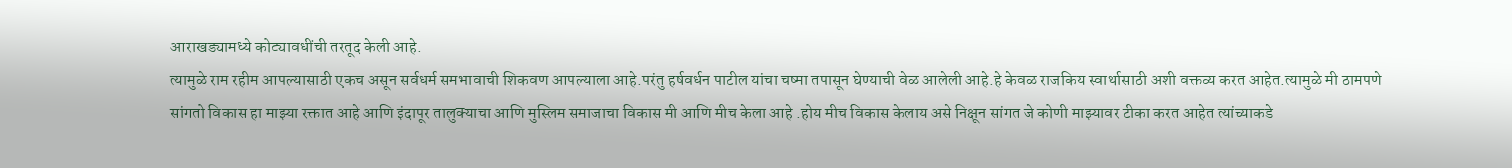आराखड्यामध्ये कोट्यावधींची तरतूद केली आहे.
त्यामुळे राम रहीम आपल्यासाठी एकच असून सर्वधर्म समभावाची शिकवण आपल्याला आहे.परंतु हर्षवर्धन पाटील यांचा चष्मा तपासून घेण्याची वेळ आलेली आहे.हे केवळ राजकिय स्वार्थासाठी अशी वक्तव्य करत आहेत.त्यामुळे मी ठामपणे सांगतो विकास हा माझ्या रक्तात आहे आणि इंदापूर तालुक्याचा आणि मुस्लिम समाजाचा विकास मी आणि मीच केला आहे .होय मीच विकास केलाय असे निक्षून सांगत जे कोणी माझ्यावर टीका करत आहेत त्यांच्याकडे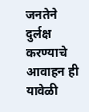जनतेने दुर्लक्ष करण्याचे आवाहन ही यावेळी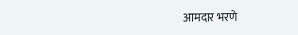आमदार भरणे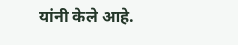यांनी केले आहे.